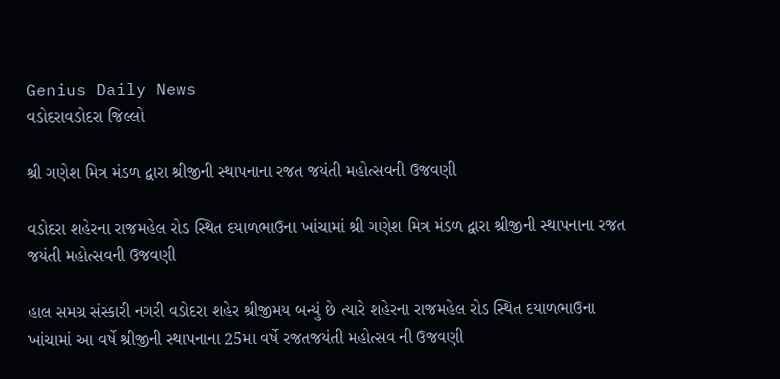Genius Daily News
વડોદરાવડોદરા જિલ્લો

શ્રી ગણેશ મિત્ર મંડળ દ્વારા શ્રીજીની સ્થાપનાના રજત જયંતી મહોત્સવની ઉજવણી

વડોદરા શહેરના રાજમહેલ રોડ સ્થિત દયાળભાઉના ખાંચામાં શ્રી ગણેશ મિત્ર મંડળ દ્વારા શ્રીજીની સ્થાપનાના રજત જયંતી મહોત્સવની ઉજવણી

હાલ સમગ્ર સંસ્કારી નગરી વડોદરા શહેર શ્રીજીમય બન્યું છે ત્યારે શહેરના રાજમહેલ રોડ સ્થિત દયાળભાઉના ખાંચામાં આ વર્ષે શ્રીજીની સ્થાપનાના 25મા વર્ષે રજતજયંતી મહોત્સવ ની ઉજવણી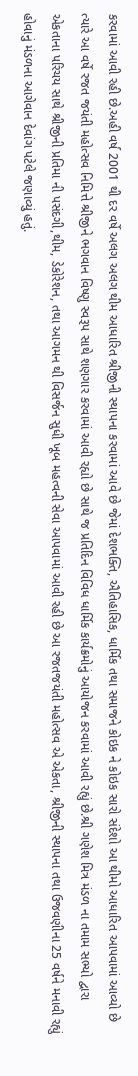કરવામાં આવી રહી છે.અહી વર્ષ 2001 થી દર વર્ષે અલગ અલગ થીમ આધારિત શ્રીજીની સ્થાપના કરવામાં આવે છે જેમાં દેશભક્તિ, ઐતિહાસિક, ધાર્મિક તથા સમાજને કોઇક ને કોઇક સારો સંદેશો આ થીમો આધારિત આપવામાં આવ્યો છે ત્યારે આ વર્ષે રજત જયંતી મહોત્સવ નિમિત્તે શ્રીજીને ભગવાન વિષ્ણુ સ્વરૂપ સાથે શણગાર કરવામાં આવી રહ્યો છે સાથે જ પ્રતિદિન વિવિધ ધાર્મિક કાર્યક્રમોનું આયોજન કરવામાં આવી રહ્યું છે.શ્રી ગણેશ મિત્ર મંડળ ના તમામ સભ્યો દ્વારા એકતાના પરિચય સાથે શ્રીજીની પ્રતિમા ની પસંદગી,થીમ, ડેકોરેશન, તથા આગમન થી વિસર્જન સુધી ખૂબ મહત્વની સેવા આપવામાં આવી રહી છે આ રજતજયંતી મહોત્સવ એ એકતા, શ્રીજીની સ્થાપના તથા ઉજવણીના 25 વર્ષને મનાવી રહ્યું હોવાનું મંડળના આગેવાન દેવાંગ પટેલે જણાવ્યું હતું.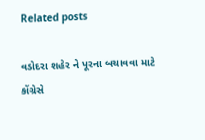Related posts

વડોદરા શહેર ને પૂરના બચાવવા માટે કોંગ્રેસે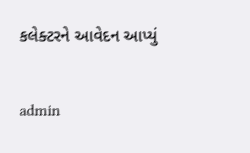કલેક્ટરને આવેદન આપ્યું

admin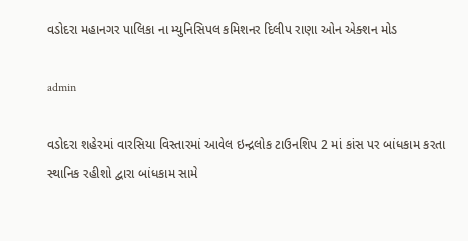વડોદરા મહાનગર પાલિકા ના મ્યુનિસિપલ કમિશનર દિલીપ રાણા ઓન એક્શન મોડ

admin

વડોદરા શહેરમાં વારસિયા વિસ્તારમાં આવેલ ઇન્દ્રલોક ટાઉનશિપ 2 માં કાંસ પર બાંધકામ કરતા સ્થાનિક રહીશો દ્વારા બાંધકામ સામે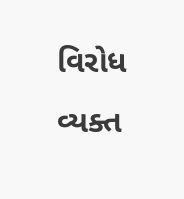વિરોધ વ્યક્ત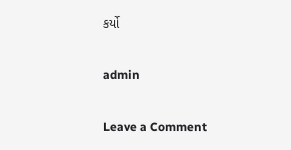કર્યો

admin

Leave a Comment